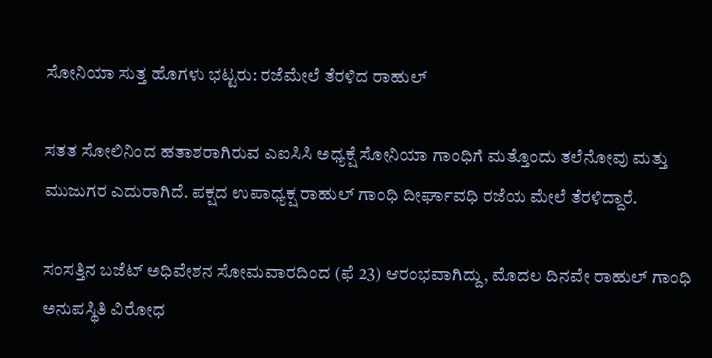ಸೋನಿಯಾ ಸುತ್ತ ಹೊಗಳು ಭಟ್ಟರು: ರಜೆಮೇಲೆ ತೆರಳಿದ ರಾಹುಲ್

ಸತತ ಸೋಲಿನಿಂದ ಹತಾಶರಾಗಿರುವ ಎಐಸಿಸಿ ಅಧ್ಯಕ್ಷೆ ಸೋನಿಯಾ ಗಾಂಧಿಗೆ ಮತ್ತೊಂದು ತಲೆನೋವು ಮತ್ತು ಮುಜುಗರ ಎದುರಾಗಿದೆ. ಪಕ್ಷದ ಉಪಾಧ್ಯಕ್ಷ ರಾಹುಲ್ ಗಾಂಧಿ ದೀರ್ಘಾವಧಿ ರಜೆಯ ಮೇಲೆ ತೆರಳಿದ್ದಾರೆ.

ಸಂಸತ್ತಿನ ಬಜೆಟ್ ಅಧಿವೇಶನ ಸೋಮವಾರದಿಂದ (ಫೆ 23) ಆರಂಭವಾಗಿದ್ದು, ಮೊದಲ ದಿನವೇ ರಾಹುಲ್ ಗಾಂಧಿ ಅನುಪಸ್ಥಿತಿ ವಿರೋಧ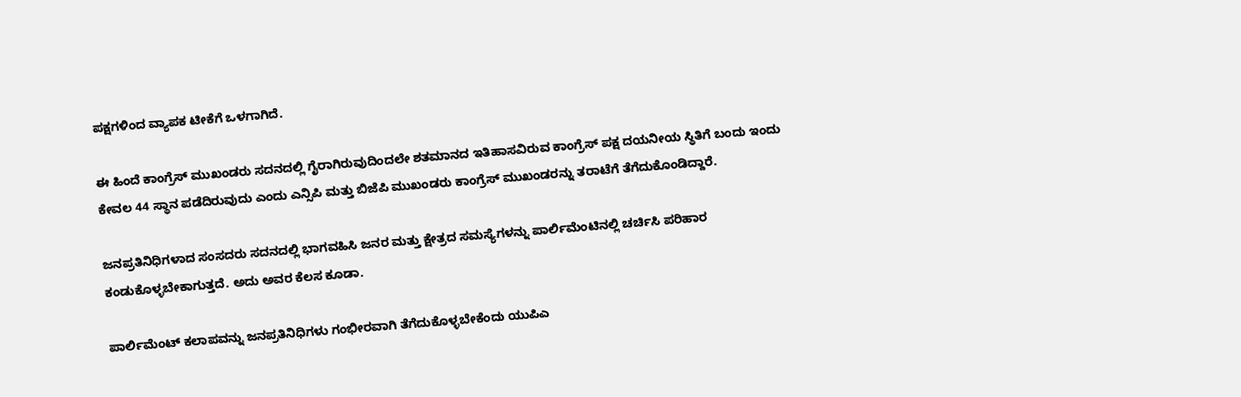ಪಕ್ಷಗಳಿಂದ ವ್ಯಾಪಕ ಟೀಕೆಗೆ ಒಳಗಾಗಿದೆ.

ಈ ಹಿಂದೆ ಕಾಂಗ್ರೆಸ್ ಮುಖಂಡರು ಸದನದಲ್ಲಿ ಗೈರಾಗಿರುವುದಿಂದಲೇ ಶತಮಾನದ ಇತಿಹಾಸವಿರುವ ಕಾಂಗ್ರೆಸ್ ಪಕ್ಷ ದಯನೀಯ ಸ್ಥಿತಿಗೆ ಬಂದು ಇಂದು ಕೇವಲ 44 ಸ್ಥಾನ ಪಡೆದಿರುವುದು ಎಂದು ಎನ್ಸಿಪಿ ಮತ್ತು ಬಿಜೆಪಿ ಮುಖಂಡರು ಕಾಂಗ್ರೆಸ್ ಮುಖಂಡರನ್ನು ತರಾಟೆಗೆ ತೆಗೆದುಕೊಂಡಿದ್ದಾರೆ.

ಜನಪ್ರತಿನಿಧಿಗಳಾದ ಸಂಸದರು ಸದನದಲ್ಲಿ ಭಾಗವಹಿಸಿ ಜನರ ಮತ್ತು ಕ್ಷೇತ್ರದ ಸಮಸ್ಯೆಗಳನ್ನು ಪಾರ್ಲಿಮೆಂಟಿನಲ್ಲಿ ಚರ್ಚಿಸಿ ಪರಿಹಾರ ಕಂಡುಕೊಳ್ಳಬೇಕಾಗುತ್ತದೆ. ಅದು ಅವರ ಕೆಲಸ ಕೂಡಾ.

ಪಾರ್ಲಿಮೆಂಟ್ ಕಲಾಪವನ್ನು ಜನಪ್ರತಿನಿಧಿಗಳು ಗಂಭೀರವಾಗಿ ತೆಗೆದುಕೊಳ್ಳಬೇಕೆಂದು ಯುಪಿಎ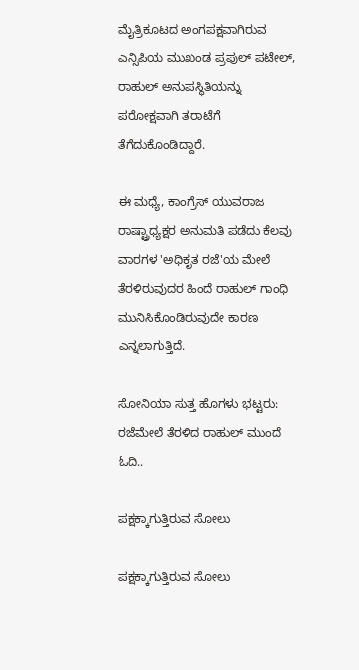ಮೈತ್ರಿಕೂಟದ ಅಂಗಪಕ್ಷವಾಗಿರುವ ಎನ್ಸಿಪಿಯ ಮುಖಂಡ ಪ್ರಪುಲ್ ಪಟೇಲ್, ರಾಹುಲ್ ಅನುಪಸ್ಥಿತಿಯನ್ನು ಪರೋಕ್ಷವಾಗಿ ತರಾಟೆಗೆ ತೆಗೆದುಕೊಂಡಿದ್ದಾರೆ.

ಈ ಮಧ್ಯೆ, ಕಾಂಗ್ರೆಸ್ ಯುವರಾಜ ರಾಷ್ಟ್ರಾಧ್ಯಕ್ಷರ ಅನುಮತಿ ಪಡೆದು ಕೆಲವು ವಾರಗಳ 'ಅಧಿಕೃತ ರಜೆ'ಯ ಮೇಲೆ ತೆರಳಿರುವುದರ ಹಿಂದೆ ರಾಹುಲ್ ಗಾಂಧಿ ಮುನಿಸಿಕೊಂಡಿರುವುದೇ ಕಾರಣ ಎನ್ನಲಾಗುತ್ತಿದೆ.

ಸೋನಿಯಾ ಸುತ್ತ ಹೊಗಳು ಭಟ್ಟರು: ರಜೆಮೇಲೆ ತೆರಳಿದ ರಾಹುಲ್ ಮುಂದೆ ಓದಿ..

ಪಕ್ಷಕ್ಕಾಗುತ್ತಿರುವ ಸೋಲು

ಪಕ್ಷಕ್ಕಾಗುತ್ತಿರುವ ಸೋಲು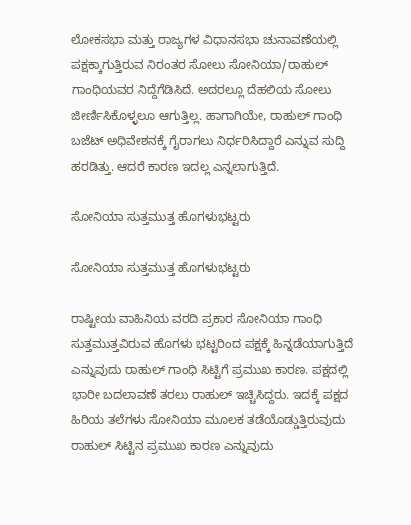ಲೋಕಸಭಾ ಮತ್ತು ರಾಜ್ಯಗಳ ವಿಧಾನಸಭಾ ಚುನಾವಣೆಯಲ್ಲಿ ಪಕ್ಷಕ್ಕಾಗುತ್ತಿರುವ ನಿರಂತರ ಸೋಲು ಸೋನಿಯಾ/ರಾಹುಲ್ ಗಾಂಧಿಯವರ ನಿದ್ದೆಗೆಡಿಸಿದೆ. ಅದರಲ್ಲೂ ದೆಹಲಿಯ ಸೋಲು ಜೀರ್ಣಿಸಿಕೊಳ್ಳಲೂ ಆಗುತ್ತಿಲ್ಲ. ಹಾಗಾಗಿಯೇ, ರಾಹುಲ್ ಗಾಂಧಿ ಬಜೆಟ್ ಅಧಿವೇಶನಕ್ಕೆ ಗೈರಾಗಲು ನಿರ್ಧರಿಸಿದ್ದಾರೆ ಎನ್ನುವ ಸುದ್ದಿ ಹರಡಿತ್ತು. ಆದರೆ ಕಾರಣ ಇದಲ್ಲ ಎನ್ನಲಾಗುತ್ತಿದೆ.

ಸೋನಿಯಾ ಸುತ್ತಮುತ್ತ ಹೊಗಳುಭಟ್ಟರು

ಸೋನಿಯಾ ಸುತ್ತಮುತ್ತ ಹೊಗಳುಭಟ್ಟರು

ರಾಷ್ಟೀಯ ವಾಹಿನಿಯ ವರದಿ ಪ್ರಕಾರ ಸೋನಿಯಾ ಗಾಂಧಿ ಸುತ್ತಮುತ್ತವಿರುವ ಹೊಗಳು ಭಟ್ಟರಿಂದ ಪಕ್ಷಕ್ಕೆ ಹಿನ್ನಡೆಯಾಗುತ್ತಿದೆ ಎನ್ನುವುದು ರಾಹುಲ್ ಗಾಂಧಿ ಸಿಟ್ಟಿಗೆ ಪ್ರಮುಖ ಕಾರಣ. ಪಕ್ಷದಲ್ಲಿ ಭಾರೀ ಬದಲಾವಣೆ ತರಲು ರಾಹುಲ್ ಇಚ್ಚಿಸಿದ್ದರು. ಇದಕ್ಕೆ ಪಕ್ಷದ ಹಿರಿಯ ತಲೆಗಳು ಸೋನಿಯಾ ಮೂಲಕ ತಡೆಯೊಡ್ಡುತ್ತಿರುವುದು ರಾಹುಲ್ ಸಿಟ್ಟಿನ ಪ್ರಮುಖ ಕಾರಣ ಎನ್ನುವುದು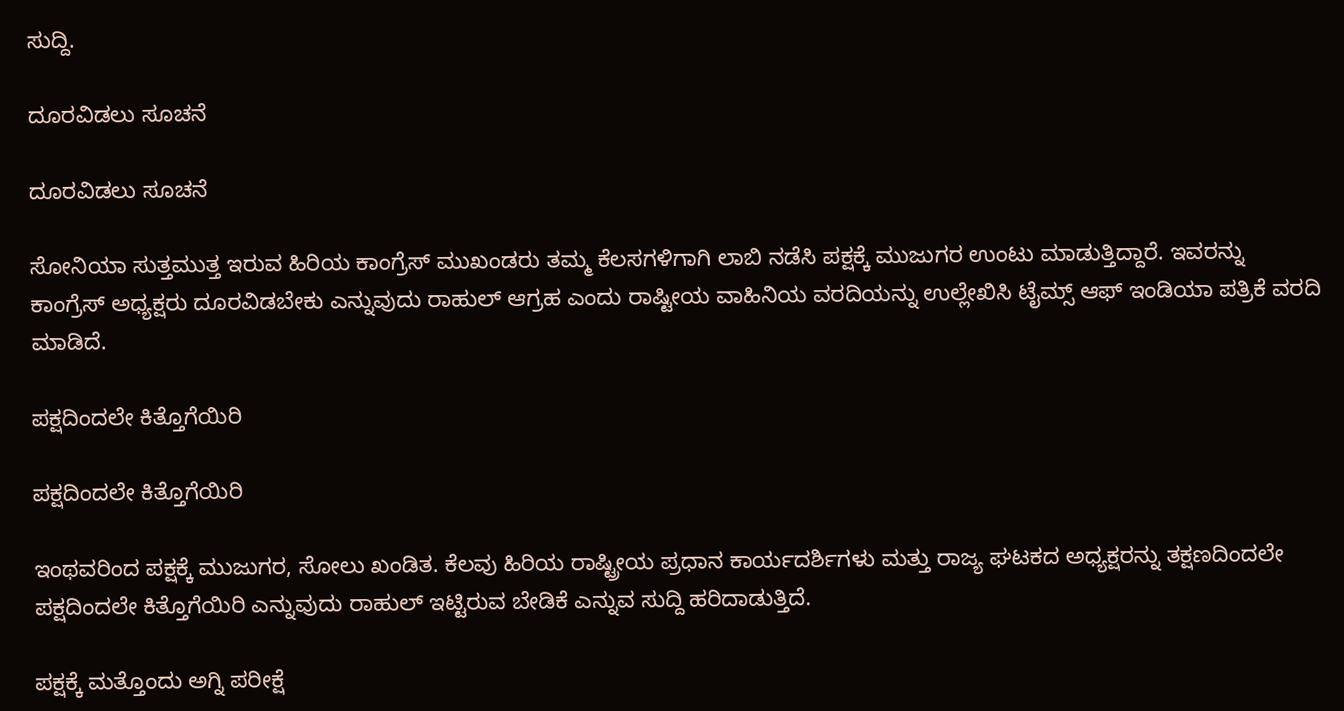ಸುದ್ದಿ.

ದೂರವಿಡಲು ಸೂಚನೆ

ದೂರವಿಡಲು ಸೂಚನೆ

ಸೋನಿಯಾ ಸುತ್ತಮುತ್ತ ಇರುವ ಹಿರಿಯ ಕಾಂಗ್ರೆಸ್ ಮುಖಂಡರು ತಮ್ಮ ಕೆಲಸಗಳಿಗಾಗಿ ಲಾಬಿ ನಡೆಸಿ ಪಕ್ಷಕ್ಕೆ ಮುಜುಗರ ಉಂಟು ಮಾಡುತ್ತಿದ್ದಾರೆ. ಇವರನ್ನು ಕಾಂಗ್ರೆಸ್ ಅಧ್ಯಕ್ಷರು ದೂರವಿಡಬೇಕು ಎನ್ನುವುದು ರಾಹುಲ್ ಆಗ್ರಹ ಎಂದು ರಾಷ್ಟೀಯ ವಾಹಿನಿಯ ವರದಿಯನ್ನು ಉಲ್ಲೇಖಿಸಿ ಟೈಮ್ಸ್ ಆಫ್ ಇಂಡಿಯಾ ಪತ್ರಿಕೆ ವರದಿ ಮಾಡಿದೆ.

ಪಕ್ಷದಿಂದಲೇ ಕಿತ್ತೊಗೆಯಿರಿ

ಪಕ್ಷದಿಂದಲೇ ಕಿತ್ತೊಗೆಯಿರಿ

ಇಂಥವರಿಂದ ಪಕ್ಷಕ್ಕೆ ಮುಜುಗರ, ಸೋಲು ಖಂಡಿತ. ಕೆಲವು ಹಿರಿಯ ರಾಷ್ಟ್ರೀಯ ಪ್ರಧಾನ ಕಾರ್ಯದರ್ಶಿಗಳು ಮತ್ತು ರಾಜ್ಯ ಘಟಕದ ಅಧ್ಯಕ್ಷರನ್ನು ತಕ್ಷಣದಿಂದಲೇ ಪಕ್ಷದಿಂದಲೇ ಕಿತ್ತೊಗೆಯಿರಿ ಎನ್ನುವುದು ರಾಹುಲ್ ಇಟ್ಟಿರುವ ಬೇಡಿಕೆ ಎನ್ನುವ ಸುದ್ದಿ ಹರಿದಾಡುತ್ತಿದೆ.

ಪಕ್ಷಕ್ಕೆ ಮತ್ತೊಂದು ಅಗ್ನಿ ಪರೀಕ್ಷೆ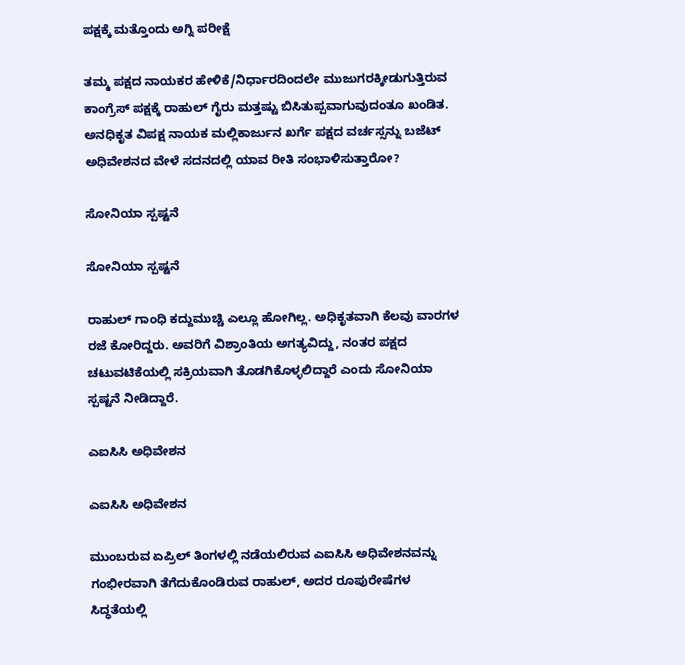ಪಕ್ಷಕ್ಕೆ ಮತ್ತೊಂದು ಅಗ್ನಿ ಪರೀಕ್ಷೆ

ತಮ್ಮ ಪಕ್ಷದ ನಾಯಕರ ಹೇಳಿಕೆ/ನಿರ್ಧಾರದಿಂದಲೇ ಮುಜುಗರಕ್ಕೀಡುಗುತ್ತಿರುವ ಕಾಂಗ್ರೆಸ್ ಪಕ್ಷಕ್ಕೆ ರಾಹುಲ್ ಗೈರು ಮತ್ತಷ್ಟು ಬಿಸಿತುಪ್ಪವಾಗುವುದಂತೂ ಖಂಡಿತ. ಅನಧಿಕೃತ ವಿಪಕ್ಷ ನಾಯಕ ಮಲ್ಲಿಕಾರ್ಜುನ ಖರ್ಗೆ ಪಕ್ಷದ ವರ್ಚಸ್ಸನ್ನು ಬಜೆಟ್ ಅಧಿವೇಶನದ ವೇಳೆ ಸದನದಲ್ಲಿ ಯಾವ ರೀತಿ ಸಂಭಾಳಿಸುತ್ತಾರೋ?

ಸೋನಿಯಾ ಸ್ಪಷ್ಟನೆ

ಸೋನಿಯಾ ಸ್ಪಷ್ಟನೆ

ರಾಹುಲ್‌ ಗಾಂಧಿ ಕದ್ದುಮುಚ್ಚಿ ಎಲ್ಲೂ ಹೋಗಿಲ್ಲ. ಅಧಿಕೃತವಾಗಿ ಕೆಲವು ವಾರಗಳ ರಜೆ ಕೋರಿದ್ದರು. ಅವರಿಗೆ ವಿಶ್ರಾಂತಿಯ ಅಗತ್ಯವಿದ್ದು, ನಂತರ ಪಕ್ಷದ ಚಟುವಟಿಕೆಯಲ್ಲಿ ಸಕ್ರಿಯವಾಗಿ ತೊಡಗಿಕೊಳ್ಳಲಿದ್ದಾರೆ ಎಂದು ಸೋನಿಯಾ ಸ್ಪಷ್ಟನೆ ನೀಡಿದ್ದಾರೆ.

ಎಐಸಿಸಿ ಅಧಿವೇಶನ

ಎಐಸಿಸಿ ಅಧಿವೇಶನ

ಮುಂಬರುವ ಏಪ್ರಿಲ್ ತಿಂಗಳಲ್ಲಿ ನಡೆಯಲಿರುವ ಎಐಸಿಸಿ ಅಧಿವೇಶನವನ್ನು ಗಂಭೀರವಾಗಿ ತೆಗೆದುಕೊಂಡಿರುವ ರಾಹುಲ್, ಅದರ ರೂಪುರೇಷೆಗಳ ಸಿದ್ಧತೆಯಲ್ಲಿ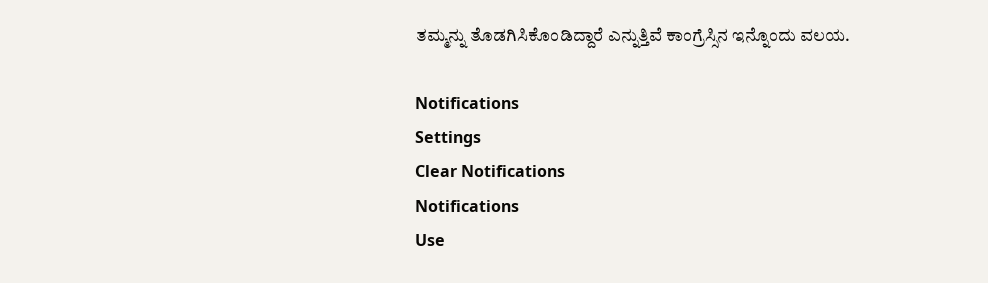ತಮ್ಮನ್ನು ತೊಡಗಿಸಿಕೊಂಡಿದ್ದಾರೆ ಎನ್ನುತ್ತಿವೆ ಕಾಂಗ್ರೆಸ್ಸಿನ ಇನ್ನೊಂದು ವಲಯ.

Notifications
Settings
Clear Notifications
Notifications
Use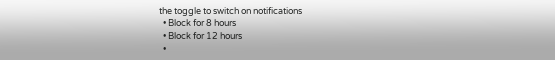the toggle to switch on notifications
  • Block for 8 hours
  • Block for 12 hours
  •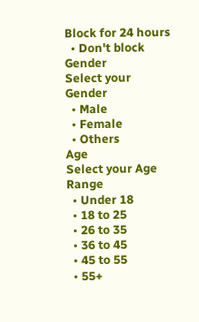Block for 24 hours
  • Don't block
Gender
Select your Gender
  • Male
  • Female
  • Others
Age
Select your Age Range
  • Under 18
  • 18 to 25
  • 26 to 35
  • 36 to 45
  • 45 to 55
  • 55+